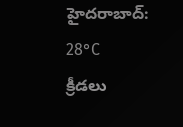హైదరాబాద్: 28°C
క్రీడలు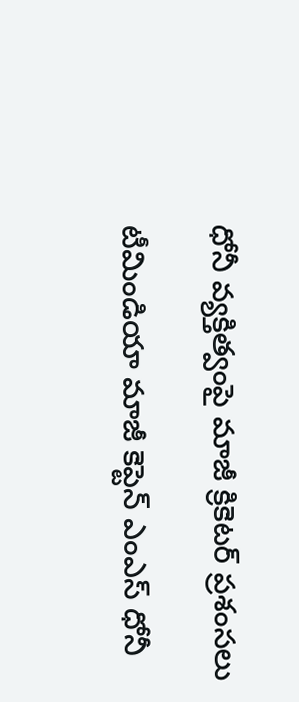ధోనీ వ్యక్తిత్వంపై మాజీ క్రికెటర్ ప్రశంసలు

టీమిండియా మాజీ కెప్టెన్ ఎంఎస్ ధోనీ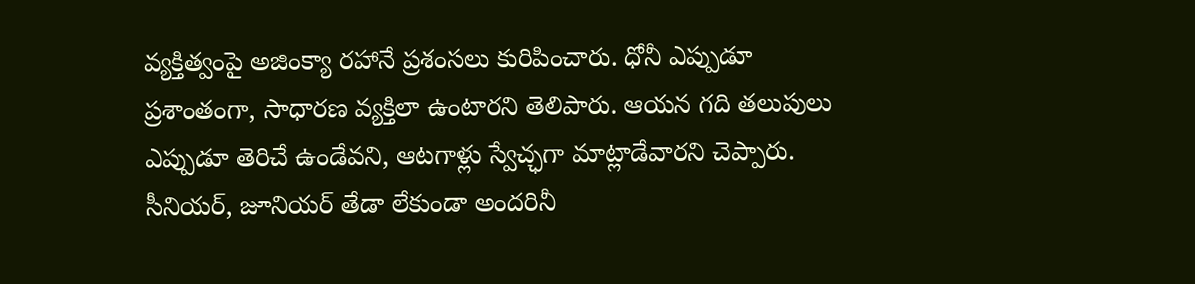వ్యక్తిత్వంపై అజింక్యా రహానే ప్రశంసలు కురిపించారు. ధోనీ ఎప్పుడూ ప్రశాంతంగా, సాధారణ వ్యక్తిలా ఉంటారని తెలిపారు. ఆయన గది తలుపులు ఎప్పుడూ తెరిచే ఉండేవని, ఆటగాళ్లు స్వేచ్ఛగా మాట్లాడేవారని చెప్పారు. సీనియర్, జూనియర్ తేడా లేకుండా అందరినీ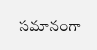సమానంగా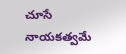చూసే నాయకత్వమే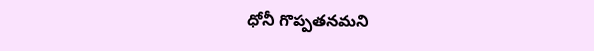ధోనీ గొప్పతనమని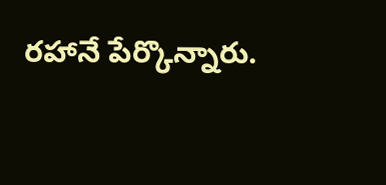రహానే పేర్కొన్నారు.